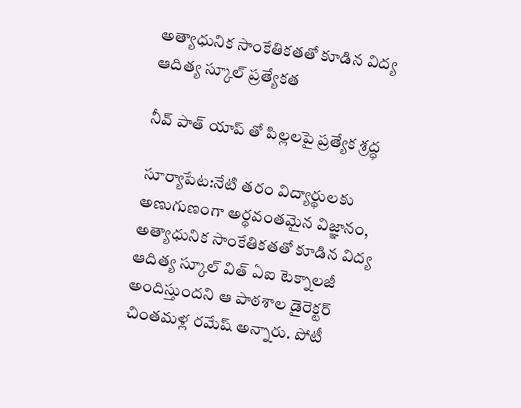అత్యాధునిక సాంకేతికతతో కూడిన విద్య ఆదిత్య స్కూల్ ప్రత్యేకత

నీవ్ పాత్ యాప్ తో పిల్లలపై ప్రత్యేక శ్రద్ధ

సూర్యాపేట:నేటి తరం విద్యార్థులకు అణుగుణంగా అర్థవంతమైన విజ్ఞానం, అత్యాధునిక సాంకేతికతతో కూడిన విద్య ఆదిత్య స్కూల్ విత్ ఏఐ టెక్నాలజీ అందిస్తుందని ఆ పాఠశాల డైరెక్టర్ చింతమళ్ల రమేష్ అన్నారు. పోటీ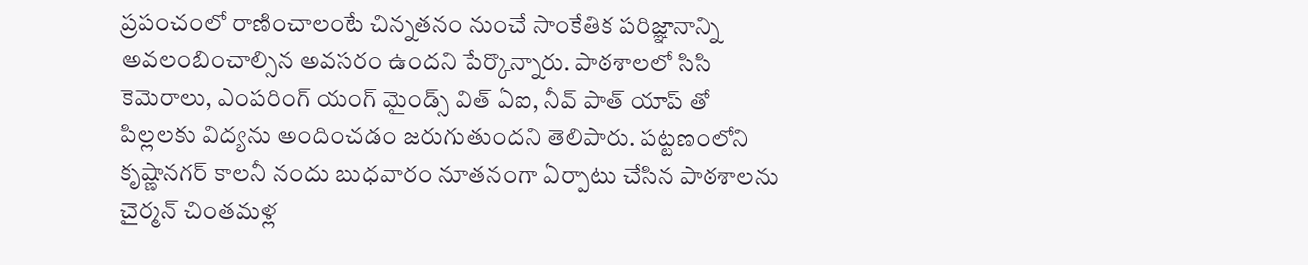ప్రపంచంలో రాణించాలంటే చిన్నతనం నుంచే సాంకేతిక పరిజ్ఞానాన్ని అవలంబించాల్సిన అవసరం ఉందని పేర్కొన్నారు. పాఠశాలలో సిసి కెమెరాలు, ఎంపరింగ్ యంగ్ మైండ్స్ విత్ ఏఐ, నీవ్ పాత్ యాప్ తో పిల్లలకు విద్యను అందించడం జరుగుతుందని తెలిపారు. పట్టణంలోని కృష్ణానగర్ కాలనీ నందు బుధవారం నూతనంగా ఏర్పాటు చేసిన పాఠశాలను చైర్మన్ చింతమళ్ల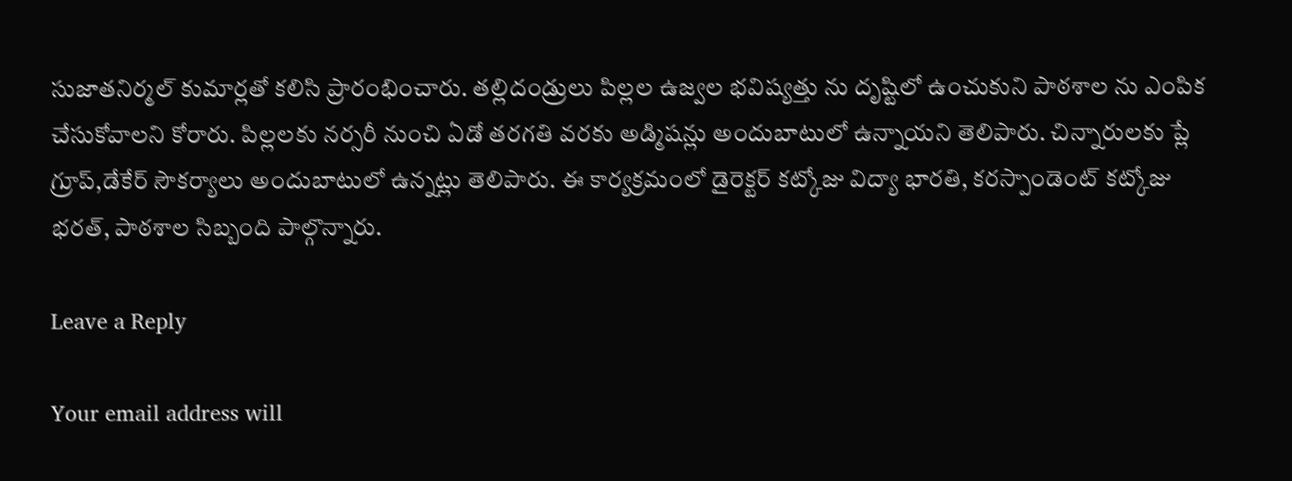సుజాతనిర్మల్ కుమార్లతో కలిసి ప్రారంభించారు. తల్లిదండ్రులు పిల్లల ఉజ్వల భవిష్యత్తు ను దృష్టిలో ఉంచుకుని పాఠశాల ను ఎంపిక చేసుకోవాలని కోరారు. పిల్లలకు నర్సరీ నుంచి ఏడో తరగతి వరకు అడ్మిషన్లు అందుబాటులో ఉన్నాయని తెలిపారు. చిన్నారులకు ప్లే గ్రూప్,డేకేర్ సౌకర్యాలు అందుబాటులో ఉన్నట్లు తెలిపారు. ఈ కార్యక్రమంలో డైరెక్టర్ కట్కోజు విద్యా భారతి, కరస్పాండెంట్ కట్కోజు భరత్, పాఠశాల సిబ్బంది పాల్గొన్నారు.

Leave a Reply

Your email address will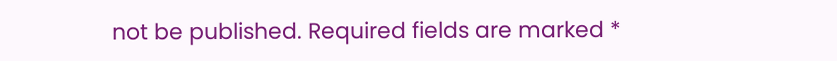not be published. Required fields are marked *